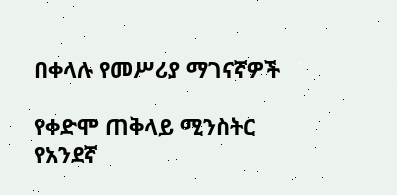በቀላሉ የመሥሪያ ማገናኛዎች

የቀድሞ ጠቅላይ ሚንስትር የአንደኛ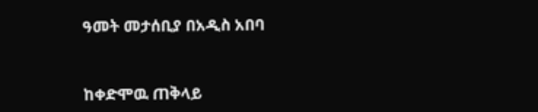ዓመት መታሰቢያ በአዲስ አበባ


ከቀድሞዉ ጠቅላይ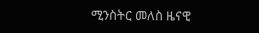ሚንስትር መለስ ዜናዊ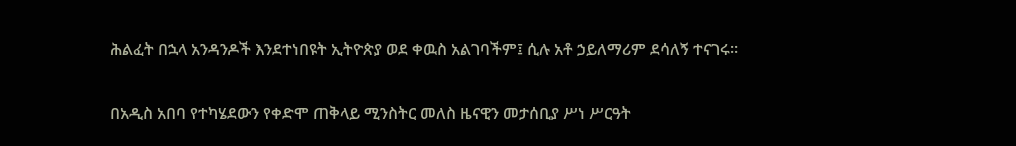ሕልፈት በኋላ አንዳንዶች እንደተነበዩት ኢትዮጵያ ወደ ቀዉስ አልገባችም፤ ሲሉ አቶ ኃይለማሪም ደሳለኝ ተናገሩ።

በአዲስ አበባ የተካሄደውን የቀድሞ ጠቅላይ ሚንስትር መለስ ዜናዊን መታሰቢያ ሥነ ሥርዓት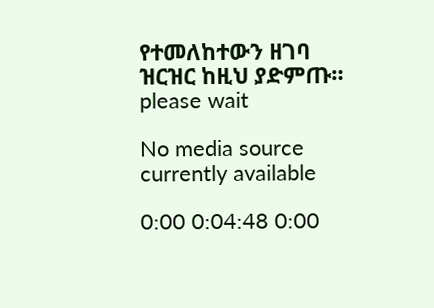የተመለከተውን ዘገባ ዝርዝር ከዚህ ያድምጡ።
please wait

No media source currently available

0:00 0:04:48 0:00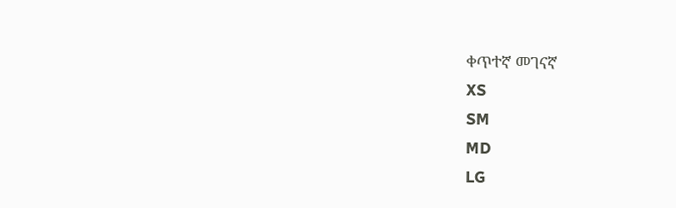ቀጥተኛ መገናኛ
XS
SM
MD
LG